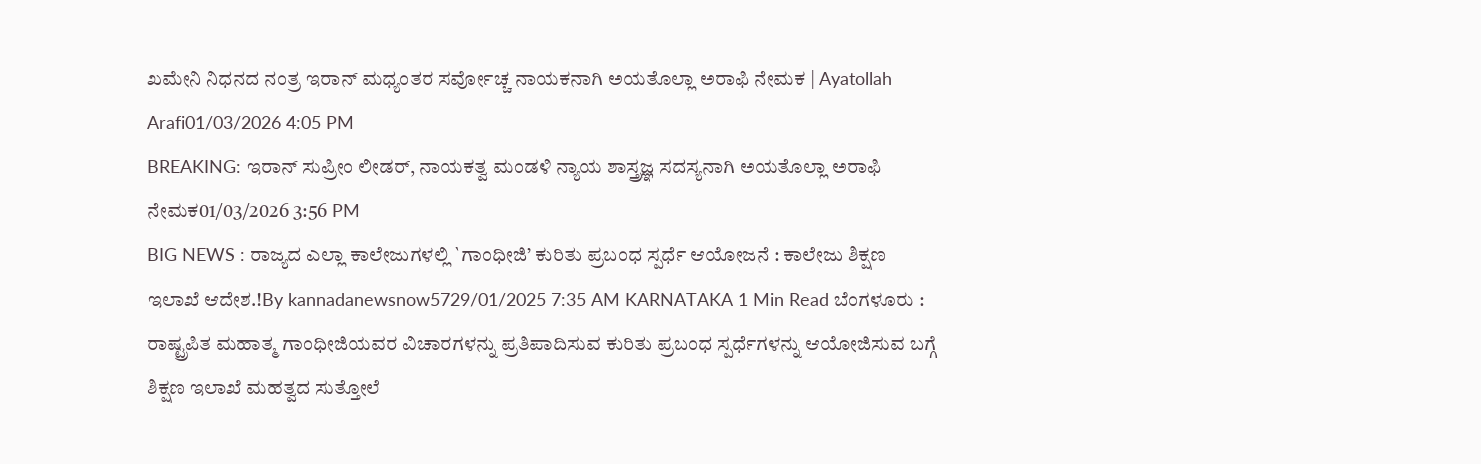ಖಮೇನಿ ನಿಧನದ ನಂತ್ರ ಇರಾನ್ ಮಧ್ಯಂತರ ಸರ್ವೋಚ್ಚ ನಾಯಕನಾಗಿ ಅಯತೊಲ್ಲಾ ಅರಾಫಿ ನೇಮಕ | Ayatollah Arafi01/03/2026 4:05 PM
BREAKING: ಇರಾನ್ ಸುಪ್ರೀಂ ಲೀಡರ್, ನಾಯಕತ್ವ ಮಂಡಳಿ ನ್ಯಾಯ ಶಾಸ್ತ್ರಜ್ಞ ಸದಸ್ಯನಾಗಿ ಅಯತೊಲ್ಲಾ ಅರಾಫಿ ನೇಮಕ01/03/2026 3:56 PM
BIG NEWS : ರಾಜ್ಯದ ಎಲ್ಲಾ ಕಾಲೇಜುಗಳಲ್ಲಿ `ಗಾಂಧೀಜಿ’ ಕುರಿತು ಪ್ರಬಂಧ ಸ್ಪರ್ಧೆ ಆಯೋಜನೆ : ಕಾಲೇಜು ಶಿಕ್ಷಣ ಇಲಾಖೆ ಆದೇಶ.!By kannadanewsnow5729/01/2025 7:35 AM KARNATAKA 1 Min Read ಬೆಂಗಳೂರು : ರಾಷ್ಟ್ರಪಿತ ಮಹಾತ್ಮ ಗಾಂಧೀಜಿಯವರ ವಿಚಾರಗಳನ್ನು ಪ್ರತಿಪಾದಿಸುವ ಕುರಿತು ಪ್ರಬಂಧ ಸ್ಪರ್ಧೆಗಳನ್ನು ಆಯೋಜಿಸುವ ಬಗ್ಗೆ ಶಿಕ್ಷಣ ಇಲಾಖೆ ಮಹತ್ವದ ಸುತ್ತೋಲೆ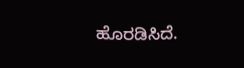ಹೊರಡಿಸಿದೆ.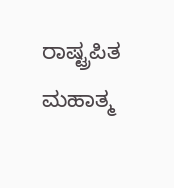ರಾಷ್ಟ್ರಪಿತ ಮಹಾತ್ಮ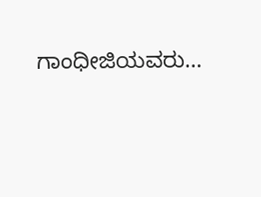ಗಾಂಧೀಜಿಯವರು…